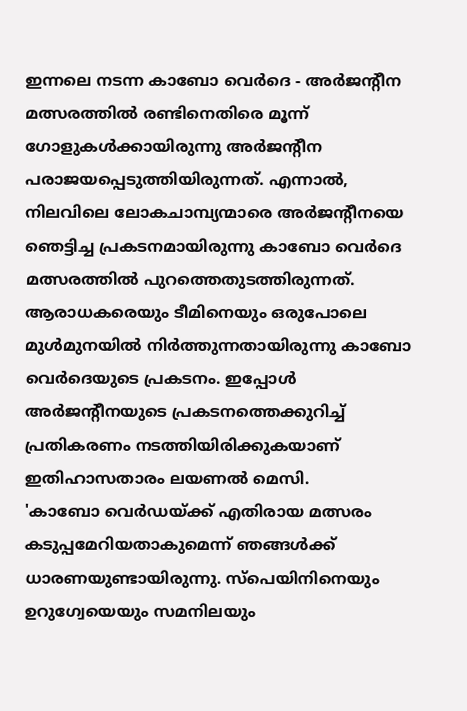ഇന്നലെ നടന്ന കാബോ വെർദെ - അർജന്റീന മത്സരത്തിൽ രണ്ടിനെതിരെ മൂന്ന് ഗോളുകൾക്കായിരുന്നു അർജന്റീന പരാജയപ്പെടുത്തിയിരുന്നത്. എന്നാൽ, നിലവിലെ ലോകചാമ്പ്യന്മാരെ അർജന്റീനയെ ഞെട്ടിച്ച പ്രകടനമായിരുന്നു കാബോ വെർദെ മത്സരത്തിൽ പുറത്തെതുടത്തിരുന്നത്. ആരാധകരെയും ടീമിനെയും ഒരുപോലെ മുൾമുനയിൽ നിർത്തുന്നതായിരുന്നു കാബോ വെർദെയുടെ പ്രകടനം. ഇപ്പോൾ അർജന്റീനയുടെ പ്രകടനത്തെക്കുറിച്ച് പ്രതികരണം നടത്തിയിരിക്കുകയാണ് ഇതിഹാസതാരം ലയണൽ മെസി.
'കാബോ വെർഡയ്ക്ക് എതിരായ മത്സരം കടുപ്പമേറിയതാകുമെന്ന് ഞങ്ങൾക്ക് ധാരണയുണ്ടായിരുന്നു. സ്പെയിനിനെയും ഉറുഗ്വേയെയും സമനിലയും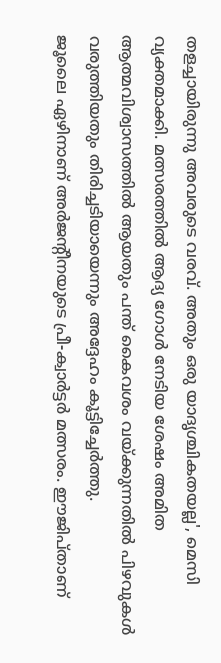തളച്ചായിരുന്നു അവരുടെ വരവ്. അതും ഒരു യാദൃശ്ചികതയല്ല', മെസി വ്യക്തമാക്കി. മത്സരത്തിൽ ആദ്യ ഗോൾ നേടിയ ശേഷം അമിത ആത്മവിശ്വാസത്തിൽ ആയതും പന്ത് കൈവശം വയ്ക്കുന്നതിൽ പിഴവുകൾ വരുത്തിയതും തിരിച്ചടിയായെന്നും അദ്ദേഹം കൂട്ടിച്ചേർത്തു.
ജൂലൈ ഏഴിനാണ് അർജന്റീനയുടെ പ്രീ-ക്വാർട്ടർ മത്സരം. ഈജിപ്താണ്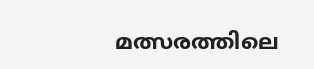മത്സരത്തിലെ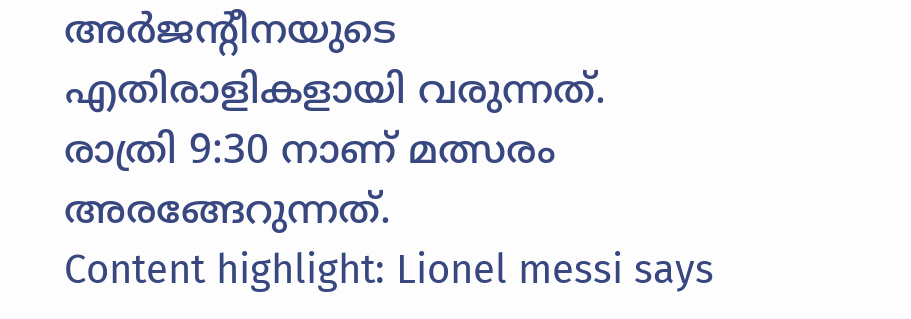അർജന്റീനയുടെ എതിരാളികളായി വരുന്നത്. രാത്രി 9:30 നാണ് മത്സരം അരങ്ങേറുന്നത്.
Content highlight: Lionel messi says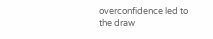overconfidence led to the draw